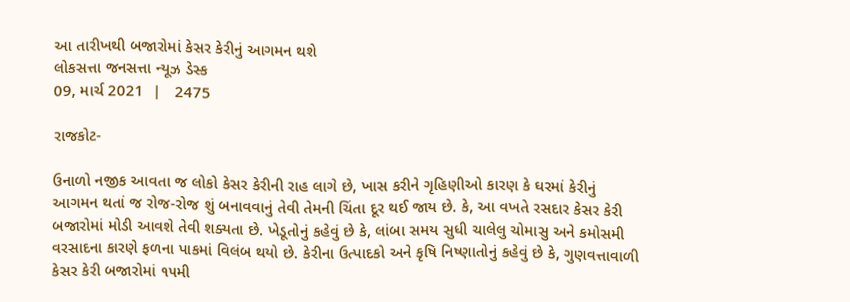આ તારીખથી બજારોમાં કેસર કેરીનું આગમન થશે
લોકસત્તા જનસત્તા ન્યૂઝ ડેસ્ક
09, માર્ચ 2021  |   2475

રાજકોટ-

ઉનાળો નજીક આવતા જ લોકો કેસર કેરીની રાહ લાગે છે, ખાસ કરીને ગૃહિણીઓ કારણ કે ઘરમાં કેરીનું આગમન થતાં જ રોજ-રોજ શું બનાવવાનું તેવી તેમની ચિંતા દૂર થઈ જાય છે. કે, આ વખતે રસદાર કેસર કેરી બજારોમાં મોડી આવશે તેવી શક્યતા છે. ખેડૂતોનું કહેવું છે કે, લાંબા સમય સુધી ચાલેલુ ચોમાસુ અને કમોસમી વરસાદના કારણે ફળના પાકમાં વિલંબ થયો છે. કેરીના ઉત્પાદકો અને કૃષિ નિષ્ણાતોનું કહેવું છે કે, ગુણવત્તાવાળી કેસર કેરી બજારોમાં ૧૫મી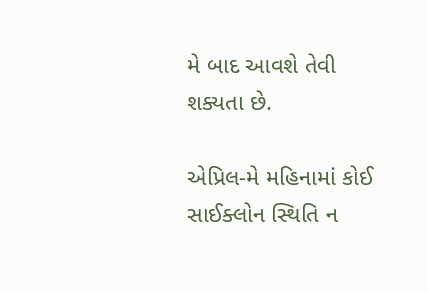મે બાદ આવશે તેવી શક્યતા છે.

એપ્રિલ-મે મહિનામાં કોઈ સાઈક્લોન સ્થિતિ ન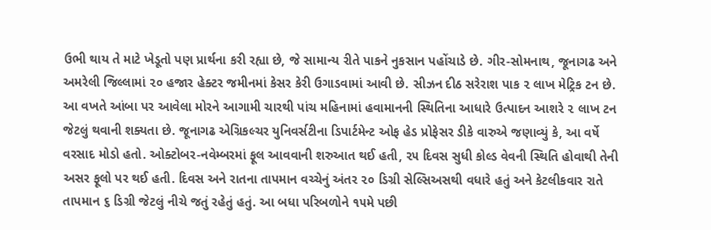ઉભી થાય તે માટે ખેડૂતો પણ પ્રાર્થના કરી રહ્યા છે, જે સામાન્ય રીતે પાકને નુકસાન પહોંચાડે છે. ગીર-સોમનાથ, જૂનાગઢ અને અમરેલી જિલ્લામાં ૨૦ હજાર હેક્ટર જમીનમાં કેસર કેરી ઉગાડવામાં આવી છે. સીઝન દીઠ સરેરાશ પાક ૨ લાખ મેટ્રિક ટન છે. આ વખતે આંબા પર આવેલા મોરને આગામી ચારથી પાંચ મહિનામાં હવામાનની સ્થિતિના આધારે ઉત્પાદન આશરે ૨ લાખ ટન જેટલું થવાની શક્યતા છે. જૂનાગઢ એગ્રિકલ્ચર યુનિવર્સટીના ડિપાર્ટમેન્ટ ઓફ હેડ પ્રોફેસર ડીકે વારુએ જણાવ્યું કે, આ વર્ષે વરસાદ મોડો હતો. ઓક્ટોબર-નવેમ્બરમાં ફૂલ આવવાની શરુઆત થઈ હતી, ૨૫ દિવસ સુધી કોલ્ડ વેવની સ્થિતિ હોવાથી તેની અસર ફૂલો પર થઈ હતી. દિવસ અને રાતના તાપમાન વચ્ચેનું અંતર ૨૦ ડિગ્રી સેલ્સિઅસથી વધારે હતું અને કેટલીકવાર રાતે તાપમાન ૬ ડિગ્રી જેટલું નીચે જતું રહેતું હતું. આ બધા પરિબળોને ૧૫મે પછી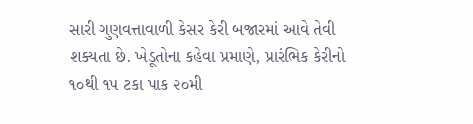સારી ગુણવત્તાવાળી કેસર કેરી બજારમાં આવે તેવી શક્યતા છે. ખેડૂતોના કહેવા પ્રમાણે, પ્રારંભિક કેરીનો ૧૦થી ૧૫ ટકા પાક ૨૦મી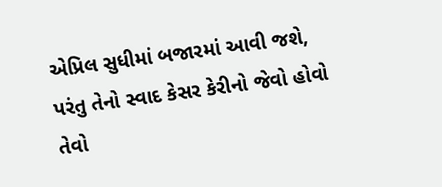એપ્રિલ સુધીમાં બજારમાં આવી જશે, પરંતુ તેનો સ્વાદ કેસર કેરીનો જેવો હોવો તેવો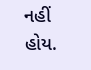નહીં હોય.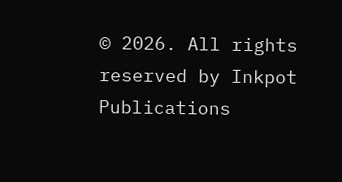© 2026. All rights reserved by Inkpot Publications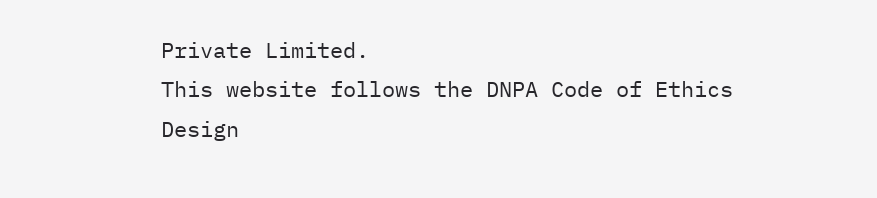Private Limited.
This website follows the DNPA Code of Ethics
Design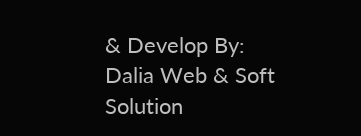& Develop By:
Dalia Web & Soft Solution